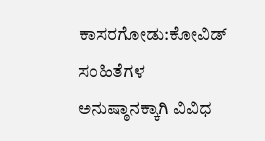ಕಾಸರಗೋಡು:ಕೋವಿಡ್ ಸಂಹಿತೆಗಳ ಅನುಷ್ಠಾನಕ್ಕಾಗಿ ವಿವಿಧ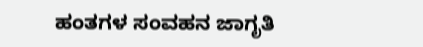ಹಂತಗಳ ಸಂವಹನ ಜಾಗೃತಿ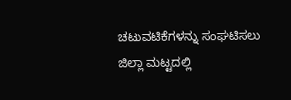ಚಟುವಟಿಕೆಗಳನ್ನು ಸಂಘಟಿಸಲು ಜಿಲ್ಲಾ ಮಟ್ಟದಲ್ಲಿ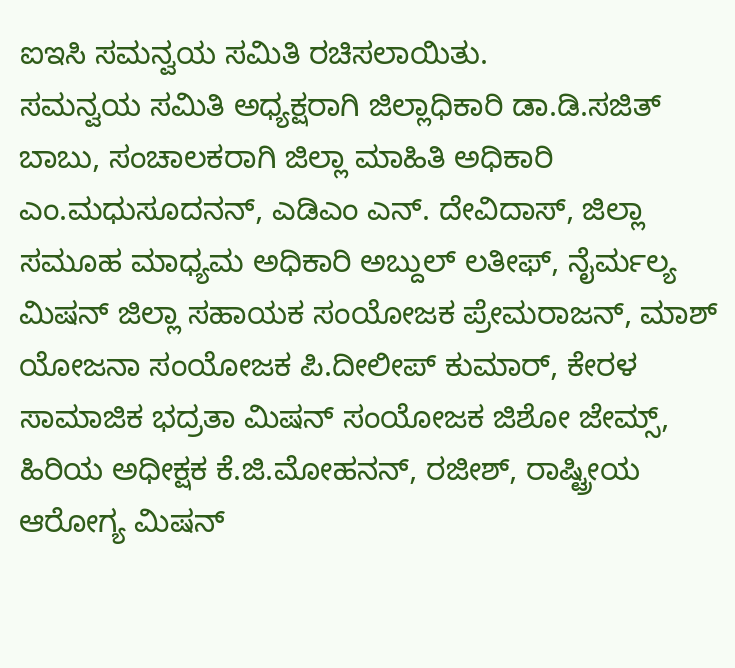ಐಇಸಿ ಸಮನ್ವಯ ಸಮಿತಿ ರಚಿಸಲಾಯಿತು.
ಸಮನ್ವಯ ಸಮಿತಿ ಅಧ್ಯಕ್ಷರಾಗಿ ಜಿಲ್ಲಾಧಿಕಾರಿ ಡಾ.ಡಿ.ಸಜಿತ್ ಬಾಬು, ಸಂಚಾಲಕರಾಗಿ ಜಿಲ್ಲಾ ಮಾಹಿತಿ ಅಧಿಕಾರಿ ಎಂ.ಮಧುಸೂದನನ್, ಎಡಿಎಂ ಎನ್. ದೇವಿದಾಸ್, ಜಿಲ್ಲಾ ಸಮೂಹ ಮಾಧ್ಯಮ ಅಧಿಕಾರಿ ಅಬ್ದುಲ್ ಲತೀಫ್, ನೈರ್ಮಲ್ಯ ಮಿಷನ್ ಜಿಲ್ಲಾ ಸಹಾಯಕ ಸಂಯೋಜಕ ಪ್ರೇಮರಾಜನ್, ಮಾಶ್ ಯೋಜನಾ ಸಂಯೋಜಕ ಪಿ.ದೀಲೀಪ್ ಕುಮಾರ್, ಕೇರಳ ಸಾಮಾಜಿಕ ಭದ್ರತಾ ಮಿಷನ್ ಸಂಯೋಜಕ ಜಿಶೋ ಜೇಮ್ಸ್, ಹಿರಿಯ ಅಧೀಕ್ಷಕ ಕೆ.ಜಿ.ಮೋಹನನ್, ರಜೀಶ್, ರಾಷ್ಟ್ರೀಯ ಆರೋಗ್ಯ ಮಿಷನ್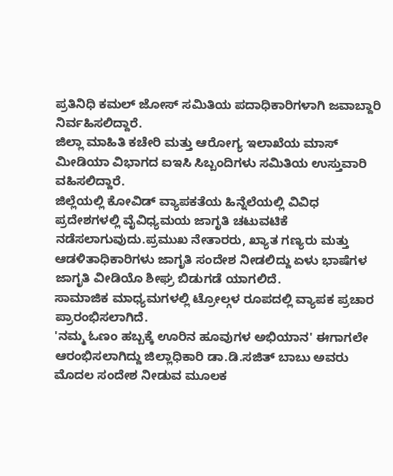ಪ್ರತಿನಿಧಿ ಕಮಲ್ ಜೋಸ್ ಸಮಿತಿಯ ಪದಾಧಿಕಾರಿಗಳಾಗಿ ಜವಾಬ್ದಾರಿ ನಿರ್ವಹಿಸಲಿದ್ದಾರೆ.
ಜಿಲ್ಲಾ ಮಾಹಿತಿ ಕಚೇರಿ ಮತ್ತು ಆರೋಗ್ಯ ಇಲಾಖೆಯ ಮಾಸ್ ಮೀಡಿಯಾ ವಿಭಾಗದ ಐಇಸಿ ಸಿಬ್ಬಂದಿಗಳು ಸಮಿತಿಯ ಉಸ್ತುವಾರಿ ವಹಿಸಲಿದ್ದಾರೆ.
ಜಿಲ್ಲೆಯಲ್ಲಿ ಕೋವಿಡ್ ವ್ಯಾಪಕತೆಯ ಹಿನ್ನೆಲೆಯಲ್ಲಿ ವಿವಿಧ ಪ್ರದೇಶಗಳಲ್ಲಿ ವೈವಿಧ್ಯಮಯ ಜಾಗೃತಿ ಚಟುವಟಿಕೆ ನಡೆಸಲಾಗುವುದು.ಪ್ರಮುಖ ನೇತಾರರು, ಖ್ಯಾತ ಗಣ್ಯರು ಮತ್ತು ಆಡಳಿತಾಧಿಕಾರಿಗಳು ಜಾಗೃತಿ ಸಂದೇಶ ನೀಡಲಿದ್ದು ಏಳು ಭಾಷೆಗಳ ಜಾಗೃತಿ ವೀಡಿಯೊ ಶೀಘ್ರ ಬಿಡುಗಡೆ ಯಾಗಲಿದೆ.
ಸಾಮಾಜಿಕ ಮಾಧ್ಯಮಗಳಲ್ಲಿ ಟ್ರೋಲ್ಗಳ ರೂಪದಲ್ಲಿ ವ್ಯಾಪಕ ಪ್ರಚಾರ ಪ್ರಾರಂಭಿಸಲಾಗಿದೆ.
'ನಮ್ಮ ಓಣಂ ಹಬ್ಬಕ್ಕೆ ಊರಿನ ಹೂವುಗಳ ಅಭಿಯಾನ' ಈಗಾಗಲೇ ಆರಂಭಿಸಲಾಗಿದ್ದು ಜಿಲ್ಲಾಧಿಕಾರಿ ಡಾ.ಡಿ.ಸಜಿತ್ ಬಾಬು ಅವರು ಮೊದಲ ಸಂದೇಶ ನೀಡುವ ಮೂಲಕ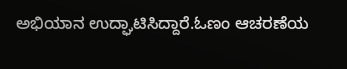ಅಭಿಯಾನ ಉದ್ಘಾಟಿಸಿದ್ದಾರೆ.ಓಣಂ ಆಚರಣೆಯ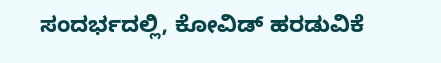ಸಂದರ್ಭದಲ್ಲಿ, ಕೋವಿಡ್ ಹರಡುವಿಕೆ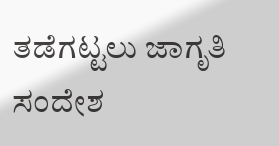ತಡೆಗಟ್ಟಲು ಜಾಗೃತಿ ಸಂದೇಶ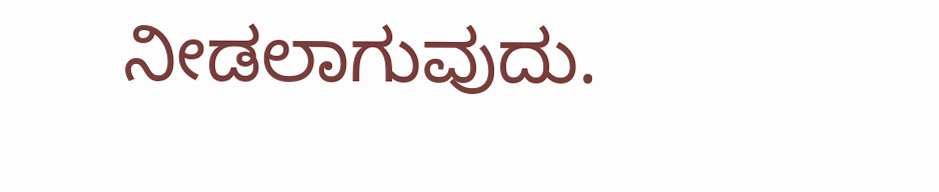ನೀಡಲಾಗುವುದು.